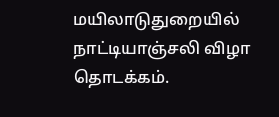மயிலாடுதுறையில் நாட்டியாஞ்சலி விழா தொடக்கம்.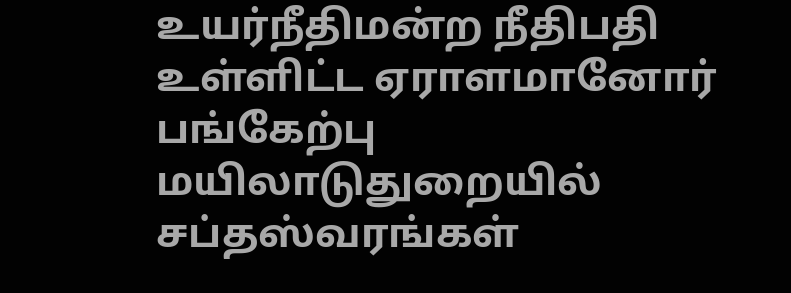உயர்நீதிமன்ற நீதிபதி உள்ளிட்ட ஏராளமானோர் பங்கேற்பு
மயிலாடுதுறையில் சப்தஸ்வரங்கள்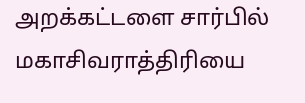அறக்கட்டளை சார்பில் மகாசிவராத்திரியை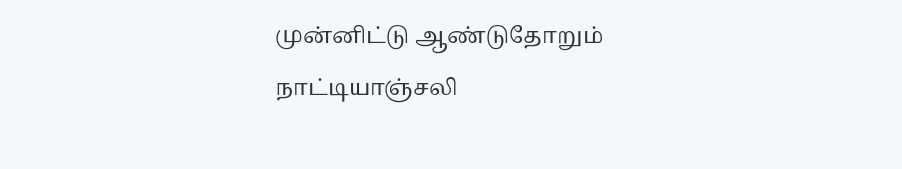முன்னிட்டு ஆண்டுதோறும் நாட்டியாஞ்சலி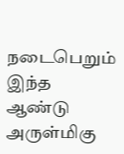நடைபெறும் இந்த ஆண்டு அருள்மிகு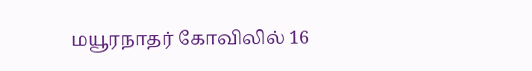மயூரநாதர் கோவிலில் 16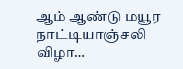ஆம் ஆண்டு மயூர நாட்டியாஞ்சலி விழா…